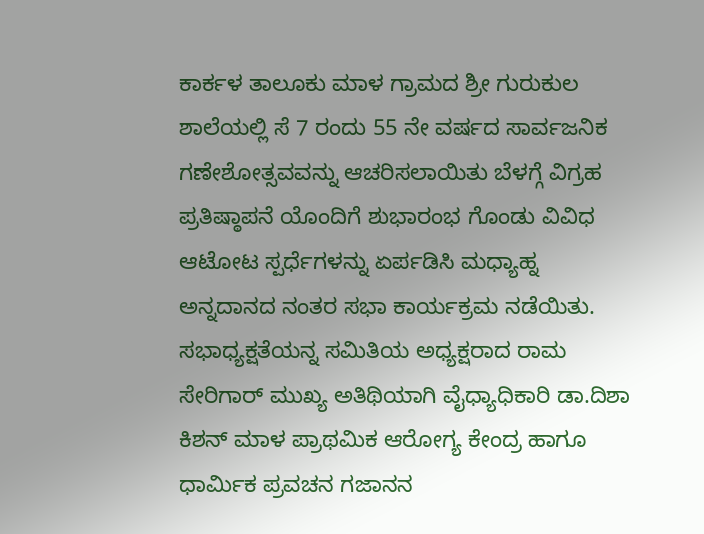ಕಾರ್ಕಳ ತಾಲೂಕು ಮಾಳ ಗ್ರಾಮದ ಶ್ರೀ ಗುರುಕುಲ ಶಾಲೆಯಲ್ಲಿ ಸೆ 7 ರಂದು 55 ನೇ ವರ್ಷದ ಸಾರ್ವಜನಿಕ ಗಣೇಶೋತ್ಸವವನ್ನು ಆಚರಿಸಲಾಯಿತು ಬೆಳಗ್ಗೆ ವಿಗ್ರಹ ಪ್ರತಿಷ್ಠಾಪನೆ ಯೊಂದಿಗೆ ಶುಭಾರಂಭ ಗೊಂಡು ವಿವಿಧ ಆಟೋಟ ಸ್ಪರ್ಧೆಗಳನ್ನು ಏರ್ಪಡಿಸಿ ಮಧ್ಯಾಹ್ನ ಅನ್ನದಾನದ ನಂತರ ಸಭಾ ಕಾರ್ಯಕ್ರಮ ನಡೆಯಿತು.
ಸಭಾಧ್ಯಕ್ಷತೆಯನ್ನ ಸಮಿತಿಯ ಅಧ್ಯಕ್ಷರಾದ ರಾಮ ಸೇರಿಗಾರ್ ಮುಖ್ಯ ಅತಿಥಿಯಾಗಿ ವೈಧ್ಯಾಧಿಕಾರಿ ಡಾ.ದಿಶಾ ಕಿಶನ್ ಮಾಳ ಪ್ರಾಥಮಿಕ ಆರೋಗ್ಯ ಕೇಂದ್ರ ಹಾಗೂ ಧಾರ್ಮಿಕ ಪ್ರವಚನ ಗಜಾನನ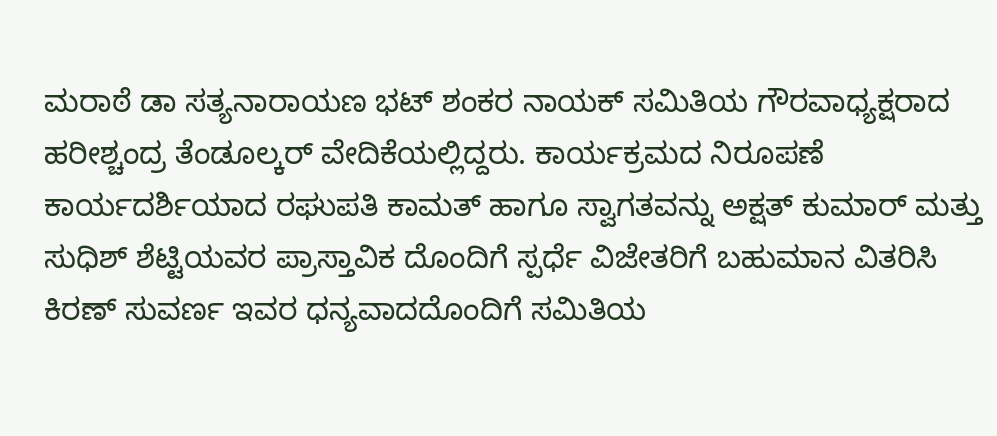ಮರಾಠೆ ಡಾ ಸತ್ಯನಾರಾಯಣ ಭಟ್ ಶಂಕರ ನಾಯಕ್ ಸಮಿತಿಯ ಗೌರವಾಧ್ಯಕ್ಷರಾದ ಹರೀಶ್ಚಂದ್ರ ತೆಂಡೂಲ್ಕರ್ ವೇದಿಕೆಯಲ್ಲಿದ್ದರು. ಕಾರ್ಯಕ್ರಮದ ನಿರೂಪಣೆ ಕಾರ್ಯದರ್ಶಿಯಾದ ರಘುಪತಿ ಕಾಮತ್ ಹಾಗೂ ಸ್ವಾಗತವನ್ನು ಅಕ್ಷತ್ ಕುಮಾರ್ ಮತ್ತು ಸುಧಿಶ್ ಶೆಟ್ಟಿಯವರ ಪ್ರಾಸ್ತಾವಿಕ ದೊಂದಿಗೆ ಸ್ಪರ್ಧೆ ವಿಜೇತರಿಗೆ ಬಹುಮಾನ ವಿತರಿಸಿ ಕಿರಣ್ ಸುವರ್ಣ ಇವರ ಧನ್ಯವಾದದೊಂದಿಗೆ ಸಮಿತಿಯ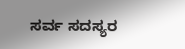ಸರ್ವ ಸದಸ್ಯರ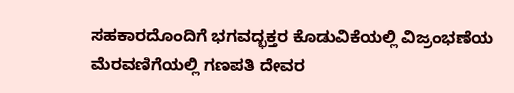ಸಹಕಾರದೊಂದಿಗೆ ಭಗವದ್ಭಕ್ತರ ಕೊಡುವಿಕೆಯಲ್ಲಿ ವಿಜ್ರಂಭಣೆಯ ಮೆರವಣಿಗೆಯಲ್ಲಿ ಗಣಪತಿ ದೇವರ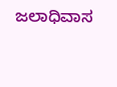ಜಲಾಧಿವಾಸ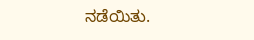ನಡೆಯಿತು.